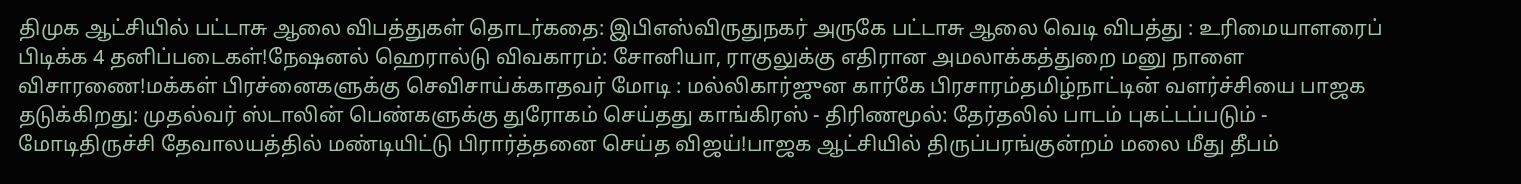திமுக ஆட்சியில் பட்டாசு ஆலை விபத்துகள் தொடர்கதை: இபிஎஸ்விருதுநகர் அருகே பட்டாசு ஆலை வெடி விபத்து : உரிமையாளரைப் பிடிக்க 4 தனிப்படைகள்!நேஷனல் ஹெரால்டு விவகாரம்: சோனியா, ராகுலுக்கு எதிரான அமலாக்கத்துறை மனு நாளை விசாரணை!மக்கள் பிரச்னைகளுக்கு செவிசாய்க்காதவர் மோடி : மல்லிகார்ஜுன கார்கே பிரசாரம்தமிழ்நாட்டின் வளர்ச்சியை பாஜக தடுக்கிறது: முதல்வர் ஸ்டாலின் பெண்களுக்கு துரோகம் செய்தது காங்கிரஸ் - திரிணமூல்: தேர்தலில் பாடம் புகட்டப்படும் - மோடிதிருச்சி தேவாலயத்தில் மண்டியிட்டு பிரார்த்தனை செய்த விஜய்!பாஜக ஆட்சியில் திருப்பரங்குன்றம் மலை மீது தீபம்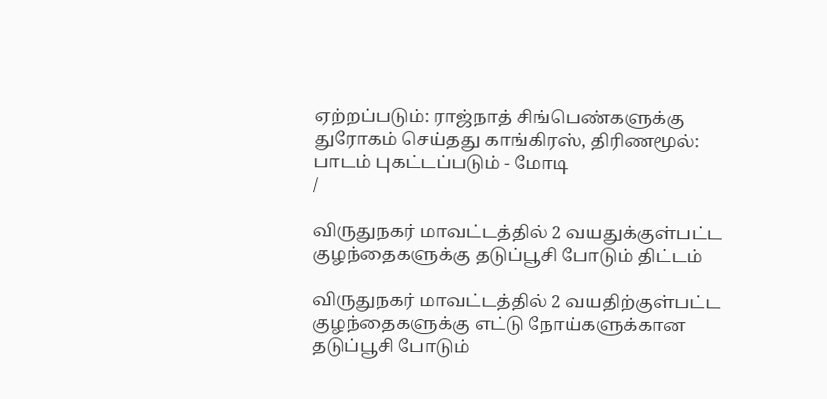ஏற்றப்படும்: ராஜ்நாத் சிங்பெண்களுக்கு துரோகம் செய்தது காங்கிரஸ், திரிணமூல்: பாடம் புகட்டப்படும் - மோடி
/

விருதுநகர் மாவட்டத்தில் 2 வயதுக்குள்பட்ட குழந்தைகளுக்கு தடுப்பூசி போடும் திட்டம்

விருதுநகர் மாவட்டத்தில் 2 வயதிற்குள்பட்ட குழந்தைகளுக்கு எட்டு நோய்களுக்கான தடுப்பூசி போடும்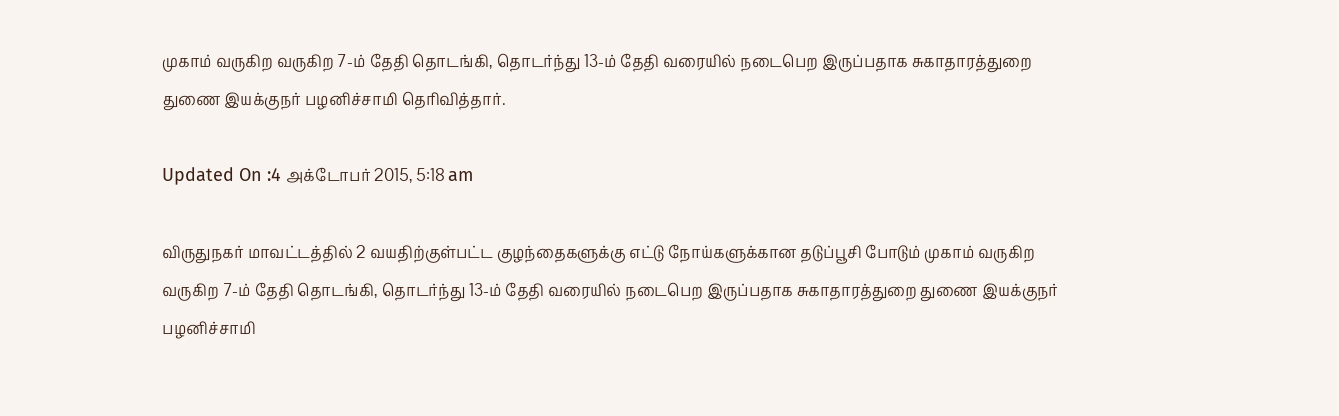முகாம் வருகிற வருகிற 7-ம் தேதி தொடங்கி, தொடர்ந்து 13-ம் தேதி வரையில் நடைபெற இருப்பதாக சுகாதாரத்துறை துணை இயக்குநர் பழனிச்சாமி தெரிவித்தார்.

Updated On :4 அக்டோபர் 2015, 5:18 am

விருதுநகர் மாவட்டத்தில் 2 வயதிற்குள்பட்ட குழந்தைகளுக்கு எட்டு நோய்களுக்கான தடுப்பூசி போடும் முகாம் வருகிற வருகிற 7-ம் தேதி தொடங்கி, தொடர்ந்து 13-ம் தேதி வரையில் நடைபெற இருப்பதாக சுகாதாரத்துறை துணை இயக்குநர் பழனிச்சாமி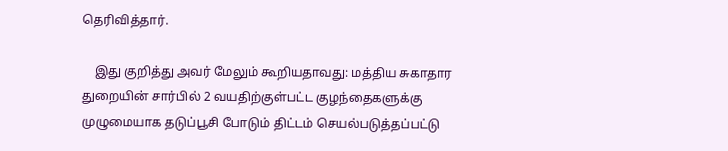தெரிவித்தார்.

    இது குறித்து அவர் மேலும் கூறியதாவது: மத்திய சுகாதார துறையின் சார்பில் 2 வயதிற்குள்பட்ட குழந்தைகளுக்கு முழுமையாக தடுப்பூசி போடும் திட்டம் செயல்படுத்தப்பட்டு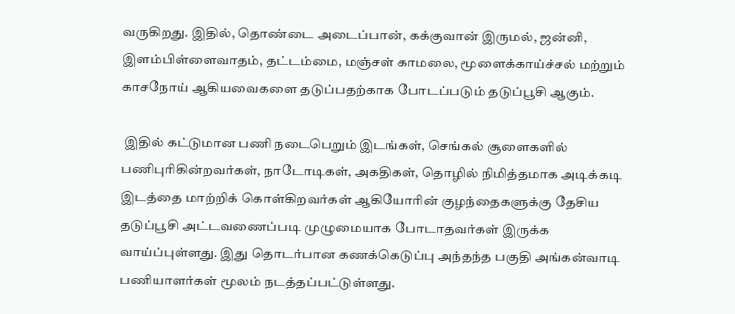வருகிறது. இதில், தொண்டை அடைப்பான், கக்குவான் இருமல், ஜன்னி, இளம்பிள்ளைவாதம், தட்டம்மை, மஞ்சள் காமலை, மூளைக்காய்ச்சல் மற்றும் காசநோய் ஆகியவைகளை தடுப்பதற்காக போடப்படும் தடுப்பூசி ஆகும்.

 இதில் கட்டுமான பணி நடைபெறும் இடங்கள், செங்கல் சூளைகளில் பணிபுரிகின்றவர்கள், நாடோடிகள், அகதிகள், தொழில் நிமித்தமாக அடிக்கடி இடத்தை மாற்றிக் கொள்கிறவர்கள் ஆகியோரின் குழந்தைகளுக்கு தேசிய தடுப்பூசி அட்டவணைப்படி முழுமையாக போடாதவர்கள் இருக்க வாய்ப்புள்ளது. இது தொடர்பான கணக்கெடுப்பு அந்தந்த பகுதி அங்கன்வாடி பணியாளர்கள் மூலம் நடத்தப்பட்டுள்ளது.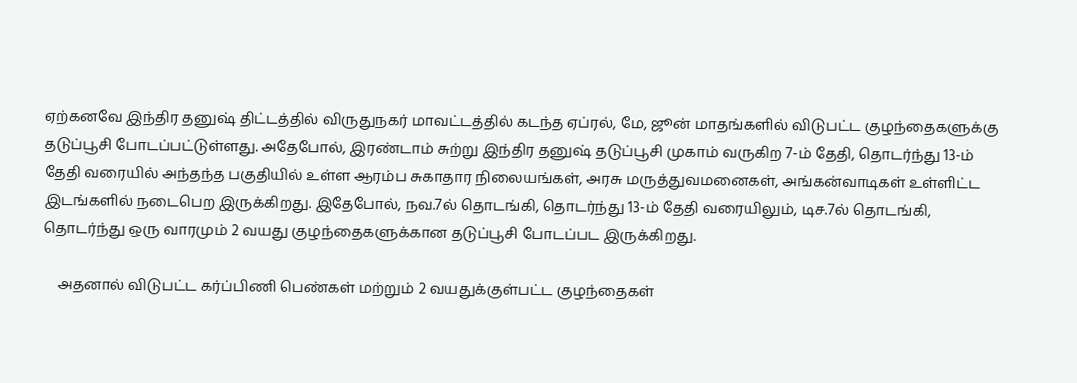ஏற்கனவே இந்திர தனுஷ் திட்டத்தில் விருதுநகர் மாவட்டத்தில் கடந்த ஏப்ரல், மே, ஜூன் மாதங்களில் விடுபட்ட குழந்தைகளுக்கு தடுப்பூசி போடப்பட்டுள்ளது. அதேபோல், இரண்டாம் சுற்று இந்திர தனுஷ் தடுப்பூசி முகாம் வருகிற 7-ம் தேதி, தொடர்ந்து 13-ம் தேதி வரையில் அந்தந்த பகுதியில் உள்ள ஆரம்ப சுகாதார நிலையங்கள், அரசு மருத்துவமனைகள், அங்கன்வாடிகள் உள்ளிட்ட இடங்களில் நடைபெற இருக்கிறது. இதேபோல், நவ.7ல் தொடங்கி, தொடர்ந்து 13-ம் தேதி வரையிலும், டிச.7ல் தொடங்கி, தொடர்ந்து ஒரு வாரமும் 2 வயது குழந்தைகளுக்கான தடுப்பூசி போடப்பட இருக்கிறது.

    அதனால் விடுபட்ட கர்ப்பிணி பெண்கள் மற்றும் 2 வயதுக்குள்பட்ட குழந்தைகள்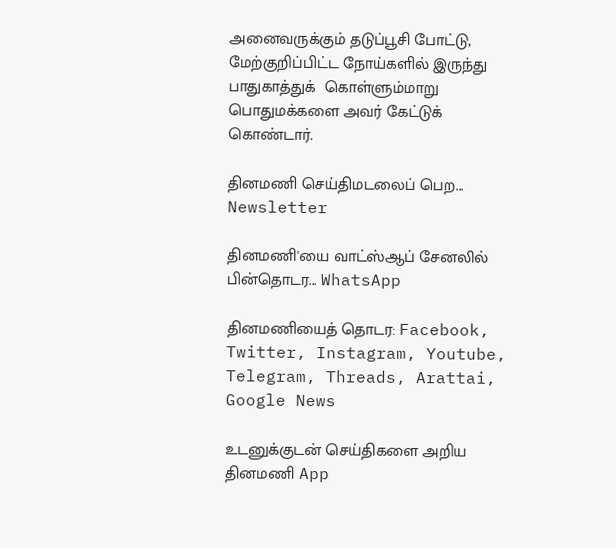அனைவருக்கும் தடுப்பூசி போட்டு, மேற்குறிப்பிட்ட நோய்களில் இருந்து பாதுகாத்துக்  கொள்ளும்மாறு பொதுமக்களை அவர் கேட்டுக் கொண்டார்.

தினமணி செய்திமடலைப் பெற... Newsletter

தினமணி'யை வாட்ஸ்ஆப் சேனலில் பின்தொடர... WhatsApp

தினமணியைத் தொடர: Facebook, Twitter, Instagram, Youtube, Telegram, Threads, Arattai, Google News

உடனுக்குடன் செய்திகளை அறிய தினமணி App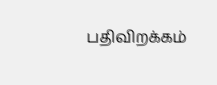பதிவிறக்கம்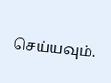செய்யவும்.